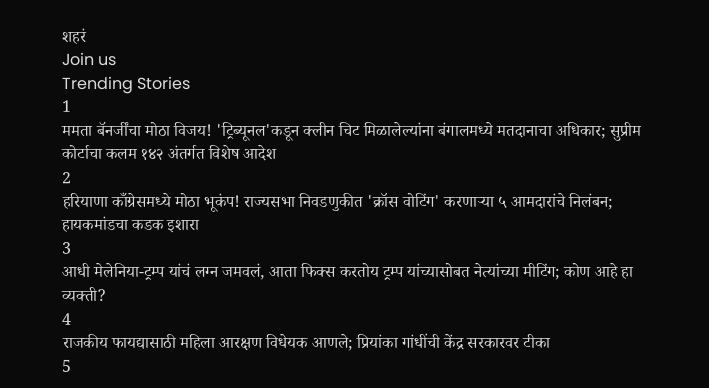शहरं
Join us
Trending Stories
1
ममता बॅनर्जींचा मोठा विजय! 'ट्रिब्यूनल'कडून क्लीन चिट मिळालेल्यांना बंगालमध्ये मतदानाचा अधिकार; सुप्रीम कोर्टाचा कलम १४२ अंतर्गत विशेष आदेश
2
हरियाणा काँग्रेसमध्ये मोठा भूकंप! राज्यसभा निवडणुकीत 'क्रॉस वोटिंग' करणाऱ्या ५ आमदारांचे निलंबन; हायकमांडचा कडक इशारा
3
आधी मेलेनिया-ट्रम्प यांचं लग्न जमवलं, आता फिक्स करतोय ट्रम्प यांच्यासोबत नेत्यांच्या मीटिंग; कोण आहे हा व्यक्ती?
4
राजकीय फायद्यासाठी महिला आरक्षण विधेयक आणले; प्रियांका गांधींची केंद्र सरकारवर टीका
5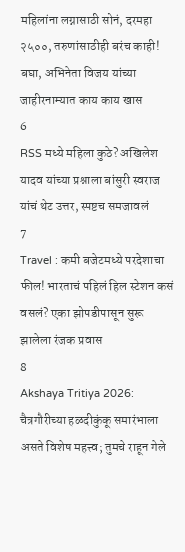महिलांना लग्नासाठी सोनं, दरमहा २५००, तरुणांसाठीही बरंच काही! बघा, अभिनेता विजय यांच्या जाहीरनाम्यात काय काय खास
6
RSS मध्ये महिला कुठे? अखिलेश यादव यांच्या प्रश्नाला बांसुरी स्वराज यांचं थेट उत्तर, स्पष्टच समजावलं
7
Travel : कमी बजेटमध्ये परदेशाचा फील! भारताचं पहिलं हिल स्टेशन कसं वसलं? एका झोपडीपासून सुरू झालेला रंजक प्रवास
8
Akshaya Tritiya 2026: चैत्रगौरीच्या हळदीकुंकू समारंभाला असते विशेष महत्त्व; तुमचे राहून गेले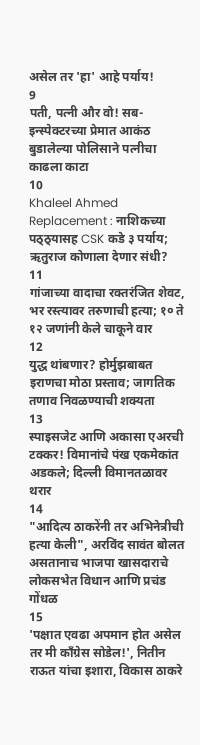असेल तर 'हा' आहे पर्याय!
9
पती, पत्नी और वो! सब-इन्स्पेक्टरच्या प्रेमात आकंठ बुडालेल्या पोलिसाने पत्नीचा काढला काटा
10
Khaleel Ahmed Replacement : नाशिकच्या पठ्ठ्यासह CSK कडे ३ पर्याय; ऋतुराज कोणाला देणार संधी?
11
गांजाच्या वादाचा रक्तरंजित शेवट, भर रस्त्यावर तरुणाची हत्या; १० ते १२ जणांनी केले चाकूने वार
12
युद्ध थांबणार? होर्मुझबाबत इराणचा मोठा प्रस्ताव; जागतिक तणाव निवळण्याची शक्यता
13
स्पाइसजेट आणि अकासा एअरची टक्कर! विमानांचे पंख एकमेकांत अडकले; दिल्ली विमानतळावर थरार
14
"आदित्य ठाकरेंनी तर अभिनेत्रीची हत्या केली", अरविंद सावंत बोलत असतानाच भाजपा खासदाराचे लोकसभेत विधान आणि प्रचंड गोंधळ
15
'पक्षात एवढा अपमान होत असेल तर मी काँग्रेस सोडेल!', नितीन राऊत यांचा इशारा, विकास ठाकरे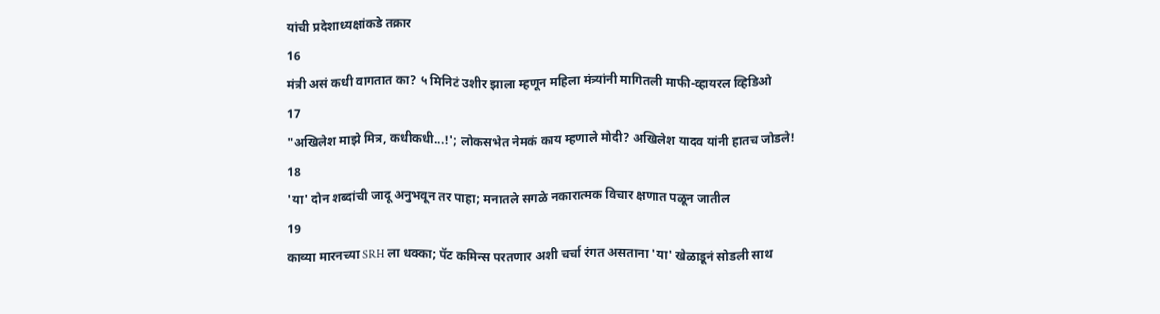यांची प्रदेशाध्यक्षांकडे तक्रार
16
मंत्री असं कधी वागतात का? ५ मिनिटं उशीर झाला म्हणून महिला मंत्र्यांनी मागितली माफी-व्हायरल व्हिडिओ
17
"अखिलेश माझे मित्र, कधीकधी...!'; लोकसभेत नेमकं काय म्हणाले मोदी? अखिलेश यादव यांनी हातच जोडले!
18
'या' दोन शब्दांची जादू अनुभवून तर पाहा; मनातले सगळे नकारात्मक विचार क्षणात पळून जातील
19
काव्या मारनच्या SRH ला धक्का; पॅट कमिन्स परतणार अशी चर्चा रंगत असताना 'या' खेळाडूनं सोडली साथ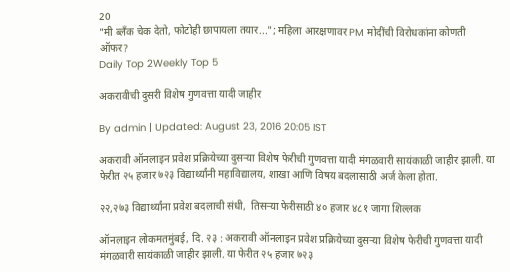20
"मी ब्लँक चेक देतो, फोटोही छापायला तयार..."; महिला आरक्षणावर PM मोदींची विरोधकांना कोणती ऑफर?
Daily Top 2Weekly Top 5

अकरावीची दुसरी विशेष गुणवत्ता यादी जाहीर

By admin | Updated: August 23, 2016 20:05 IST

अकरावी ऑनलाइन प्रवेश प्रक्रियेच्या दुसऱ्या विशेष फेरीची गुणवत्ता यादी मंगळवारी सायंकाळी जाहीर झाली. या फेरीत २५ हजार ७२३ विद्यार्थ्यांनी महाविद्यालय, शाखा आणि विषय बदलासाठी अर्ज केला होता.

२२,२७३ विद्यार्थ्यांना प्रवेश बदलाची संधी,  तिसऱ्या फेरीसाठी ४० हजार ४८१ जागा शिल्लक

ऑनलाइन लोकमतमुंबई, दि. २३ : अकरावी ऑनलाइन प्रवेश प्रक्रियेच्या दुसऱ्या विशेष फेरीची गुणवत्ता यादी मंगळवारी सायंकाळी जाहीर झाली. या फेरीत २५ हजार ७२३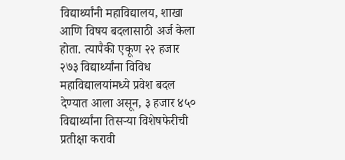विद्यार्थ्यांनी महाविद्यालय, शाखा आणि विषय बदलासाठी अर्ज केला होता. त्यापैकी एकूण २२ हजार २७३ विद्यार्थ्यांना विविध महाविद्यालयांमध्ये प्रवेश बदल देण्यात आला असून, ३ हजार ४५० विद्यार्थ्यांना तिसऱ्या विशेषफेरीची प्रतीक्षा करावी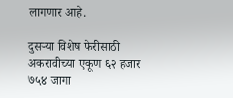लागणार आहे.

दुसऱ्या विशेष फेरीसाठी अकरावीच्या एकूण ६२ हजार ७५४ जागा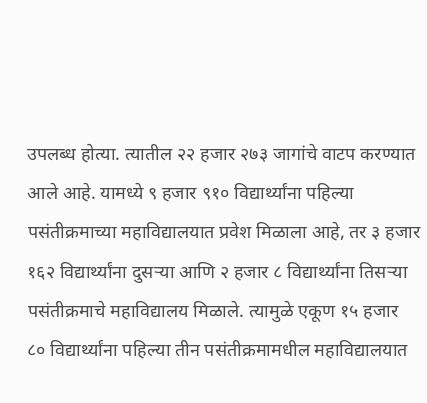उपलब्ध होत्या. त्यातील २२ हजार २७३ जागांचे वाटप करण्यात आले आहे. यामध्ये ९ हजार ९१० विद्यार्थ्यांना पहिल्या पसंतीक्रमाच्या महाविद्यालयात प्रवेश मिळाला आहे, तर ३ हजार १६२ विद्यार्थ्यांना दुसऱ्या आणि २ हजार ८ विद्यार्थ्यांना तिसऱ्या पसंतीक्रमाचे महाविद्यालय मिळाले. त्यामुळे एकूण १५ हजार ८० विद्यार्थ्यांना पहिल्या तीन पसंतीक्रमामधील महाविद्यालयात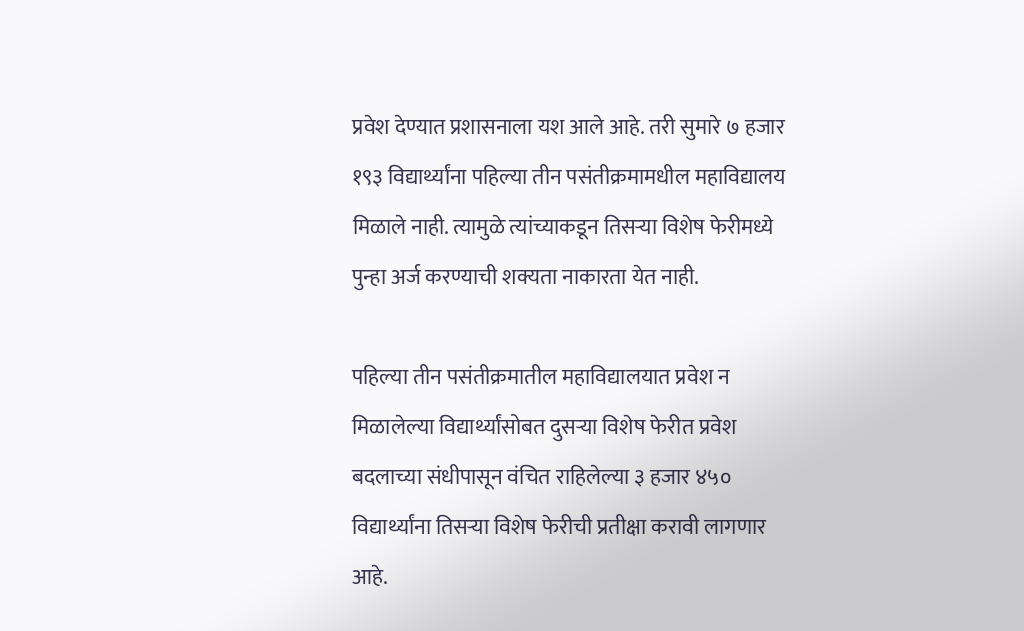प्रवेश देण्यात प्रशासनाला यश आले आहे. तरी सुमारे ७ हजार १९३ विद्यार्थ्यांना पहिल्या तीन पसंतीक्रमामधील महाविद्यालय मिळाले नाही. त्यामुळे त्यांच्याकडून तिसऱ्या विशेष फेरीमध्ये पुन्हा अर्ज करण्याची शक्यता नाकारता येत नाही.

पहिल्या तीन पसंतीक्रमातील महाविद्यालयात प्रवेश न मिळालेल्या विद्यार्थ्यांसोबत दुसऱ्या विशेष फेरीत प्रवेश बदलाच्या संधीपासून वंचित राहिलेल्या ३ हजार ४५० विद्यार्थ्यांना तिसऱ्या विशेष फेरीची प्रतीक्षा करावी लागणार आहे.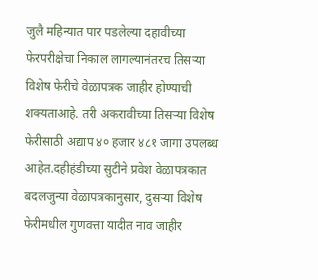जुलै महिन्यात पार पडलेल्या दहावीच्या फेरपरीक्षेचा निकाल लागल्यानंतरच तिसऱ्या विशेष फेरीचे वेळापत्रक जाहीर होण्याची शक्यताआहे. तरी अकरावीच्या तिसऱ्या विशेष फेरीसाठी अद्याप ४० हजार ४८१ जागा उपलब्ध आहेत.दहीहंडीच्या सुटीने प्रवेश वेळापत्रकात बदलजुन्या वेळापत्रकानुसार, दुसऱ्या विशेष फेरीमधील गुणवत्ता यादीत नाव जाहीर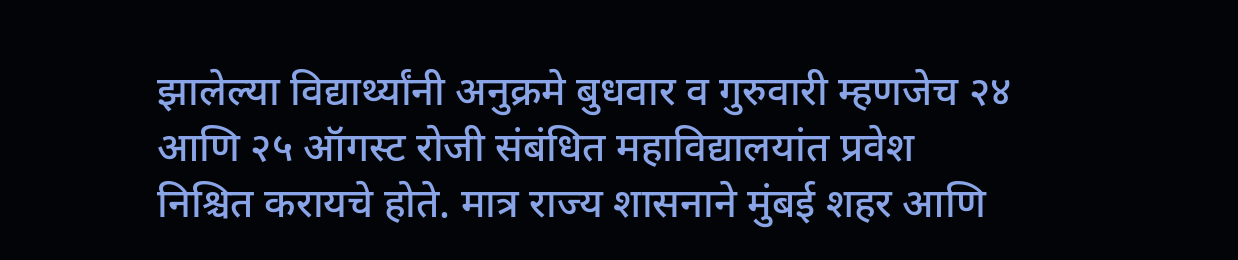झालेल्या विद्यार्थ्यांनी अनुक्रमे बुधवार व गुरुवारी म्हणजेच २४ आणि २५ ऑगस्ट रोजी संबंधित महाविद्यालयांत प्रवेश निश्चित करायचे होते. मात्र राज्य शासनाने मुंबई शहर आणि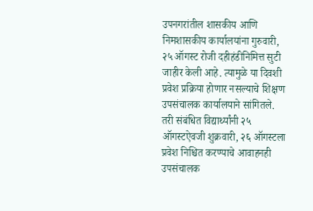उपनगरांतील शासकीय आणि निमशासकीय कार्यालयांना गुरुवारी, २५ ऑगस्ट रोजी दहीहंडीनिमित्त सुटी जाहीर केली आहे. त्यामुळे या दिवशी प्रवेश प्रक्रिया होणार नसल्याचे शिक्षण उपसंचालक कार्यालयाने सांगितले. तरी संबंधित विद्यार्थ्यांनी २५ ऑगस्टऐवजी शुक्रवारी, २६ ऑगस्टला प्रवेश निश्चित करण्याचे आवाहनही उपसंचालक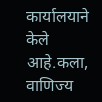कार्यालयाने केले आहे.कला, वाणिज्य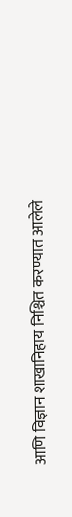आणि विज्ञान शाखानिहाय निश्चित करण्यात आलेले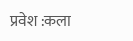प्रवेश :कला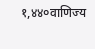१,४४०वाणिज्य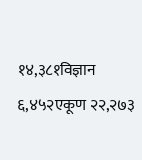१४,३८१विज्ञान ६,४५२एकूण २२,२७३